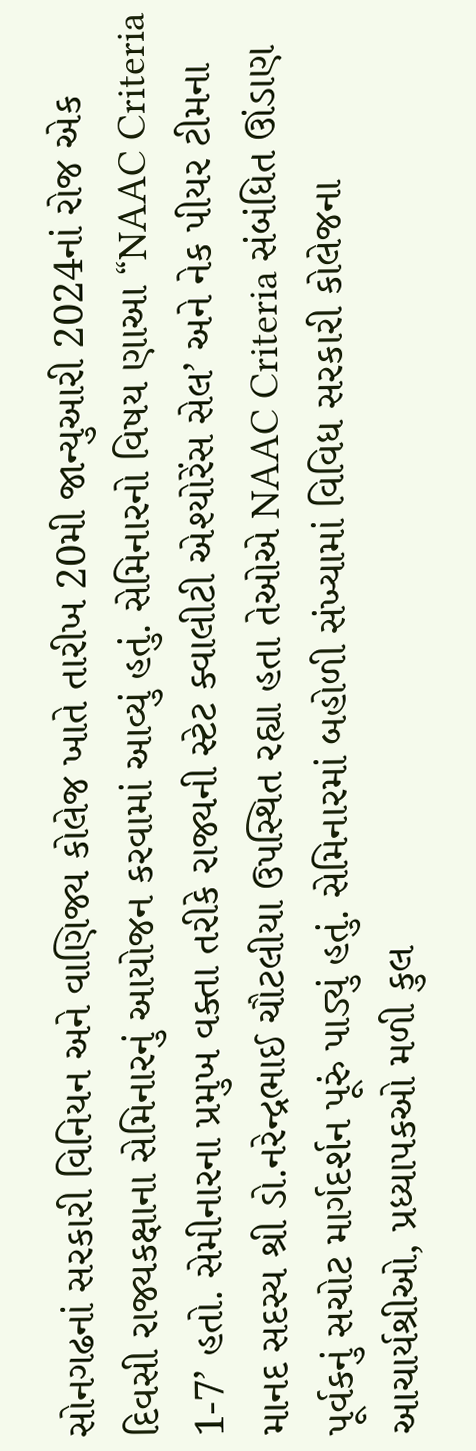સોનગઢનાં સરકારી વિનિયન અને વાણિજ્ય કોલેજ ખાતે તારીખ 20મી જાન્યુઆરી 2024નાં રોજ એક દિવસી રાજ્યકક્ષાના સેમિનારનું આયોજન કરવામાં આવ્યું હતું. સેમિનારનો વિષય ણાઆ “NAAC Criteria 1-7’ હતો. સેમીનારના પ્રમુખ વક્તા તરીકે રાજ્યની સ્ટેટ ક્વાલીટી એશ્યોરેંસ સેલ’ અને નેક પીયર ટીમના માનદ સદસ્ય શ્રી ડો.નરેન્દ્રભાઈ ચૌટલીયા ઉપસ્થિત રહ્યા હતા તેઓએ NAAC Criteria સંબંધિત ઊંડાણ પૂર્વકનું સચોટ માર્ગદર્શન પૂરું પાડ્યું હતું. સેમિનારમાં બહોળી સંખ્યામાં વિવિધ સરકારી કોલેજના આચાર્યશ્રીઓ, પ્રધ્યાપકઓ મળી કુલ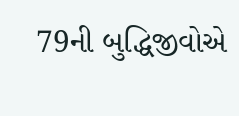79ની બુદ્ધિજીવોએ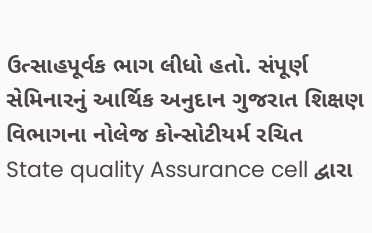ઉત્સાહપૂર્વક ભાગ લીધો હતો. સંપૂર્ણ સેમિનારનું આર્થિક અનુદાન ગુજરાત શિક્ષણ વિભાગના નોલેજ કોન્સોટીયર્મ રચિત State quality Assurance cell દ્વારા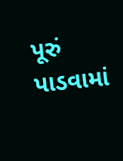પૂરું પાડવામાં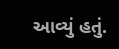આવ્યું હતું.